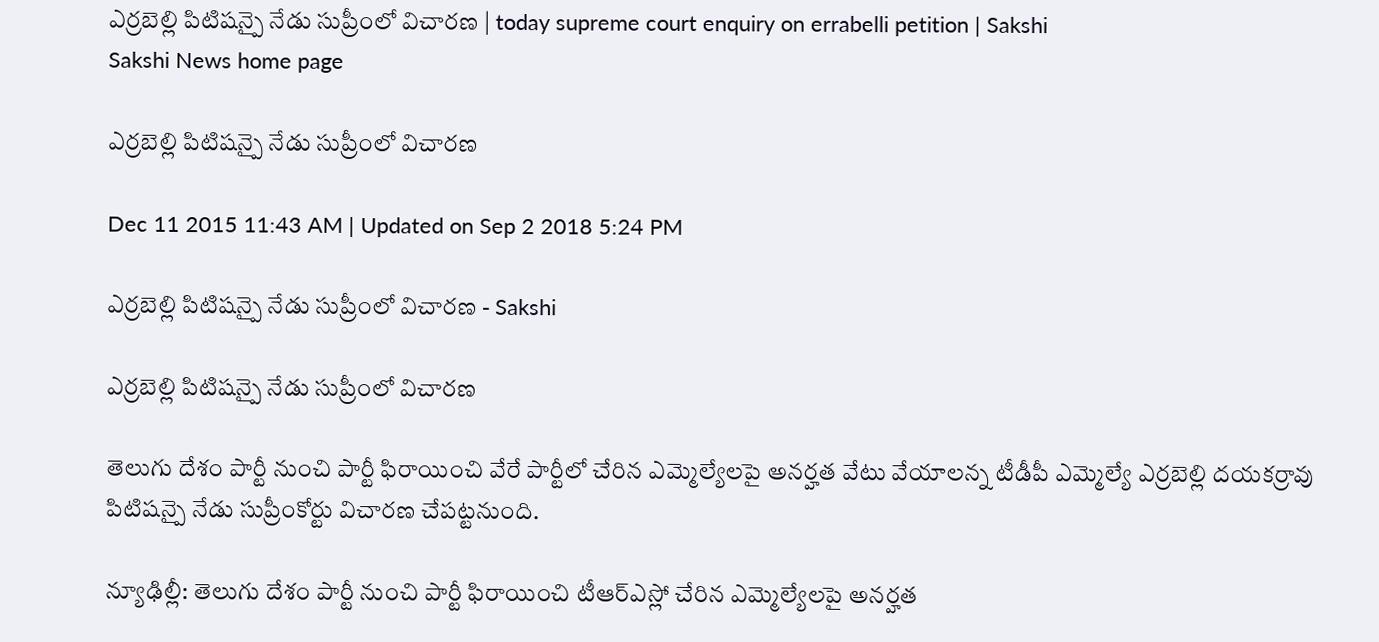ఎర్రబెల్లి పిటిషన్పై నేడు సుప్రీంలో విచారణ | today supreme court enquiry on errabelli petition | Sakshi
Sakshi News home page

ఎర్రబెల్లి పిటిషన్పై నేడు సుప్రీంలో విచారణ

Dec 11 2015 11:43 AM | Updated on Sep 2 2018 5:24 PM

ఎర్రబెల్లి పిటిషన్పై నేడు సుప్రీంలో విచారణ - Sakshi

ఎర్రబెల్లి పిటిషన్పై నేడు సుప్రీంలో విచారణ

తెలుగు దేశం పార్టీ నుంచి పార్టీ ఫిరాయించి వేరే పార్టీలో చేరిన ఎమ్మెల్యేలపై అనర్హత వేటు వేయాలన్న టీడీపీ ఎమ్మెల్యే ఎర్రబెల్లి దయకర్రావు పిటిషన్పై నేడు సుప్రీంకోర్టు విచారణ చేపట్టనుంది.

న్యూఢిల్లీ: తెలుగు దేశం పార్టీ నుంచి పార్టీ ఫిరాయించి టీఆర్ఎస్లో చేరిన ఎమ్మెల్యేలపై అనర్హత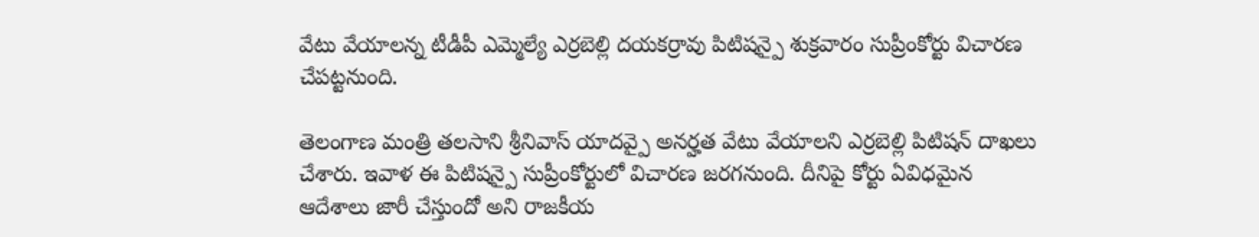వేటు వేయాలన్న టీడీపీ ఎమ్మెల్యే ఎర్రబెల్లి దయకర్రావు పిటిషన్పై శుక్రవారం సుప్రీంకోర్టు విచారణ చేపట్టనుంది.

తెలంగాణ మంత్రి తలసాని శ్రీనివాస్ యాదవ్పై అనర్హత వేటు వేయాలని ఎర్రబెల్లి పిటిషన్ దాఖలు చేశారు. ఇవాళ ఈ పిటిషన్పై సుప్రీంకోర్టులో విచారణ జరగనుంది. దీనిపై కోర్టు ఏవిధమైన ఆదేశాలు జారీ చేస్తుందో అని రాజకీయ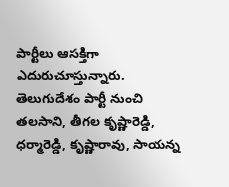పార్టీలు ఆసక్తిగా ఎదురుచూస్తున్నారు. తెలుగుదేశం పార్టీ నుంచి తలసాని, తీగల కృష్ణారెడ్డి, ధర్మారెడ్డి, కృష్ణారావు, సాయన్న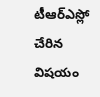టీఆర్ఎస్లో చేరిన విషయం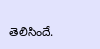తెలిసిందే.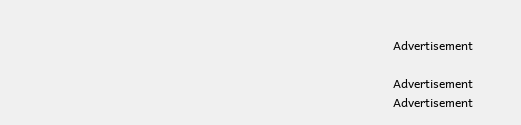Advertisement

Advertisement
Advertisement